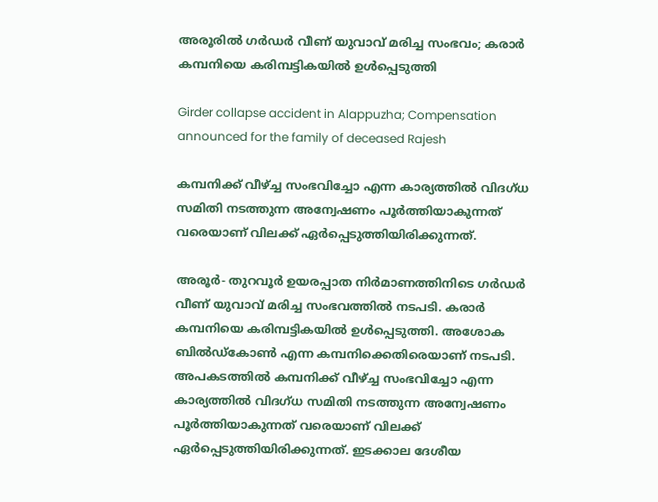അരൂരില്‍ ഗര്‍ഡര്‍ വീണ് യുവാവ് മരിച്ച സംഭവം; കരാര്‍ കമ്പനിയെ കരിമ്പട്ടികയില്‍ ഉള്‍പ്പെടുത്തി

Girder collapse accident in Alappuzha; Compensation announced for the family of deceased Rajesh

കമ്പനിക്ക് വീഴ്ച്ച സംഭവിച്ചോ എന്ന കാര്യത്തില്‍ വിദഗ്ധ സമിതി നടത്തുന്ന അന്വേഷണം പൂര്‍ത്തിയാകുന്നത് വരെയാണ് വിലക്ക് ഏര്‍പ്പെടുത്തിയിരിക്കുന്നത്.

അരൂര്‍- തുറവൂര്‍ ഉയരപ്പാത നിര്‍മാണത്തിനിടെ ഗര്‍ഡര്‍ വീണ് യുവാവ് മരിച്ച സംഭവത്തില്‍ നടപടി. കരാര്‍ കമ്പനിയെ കരിമ്പട്ടികയില്‍ ഉള്‍പ്പെടുത്തി. അശോക ബില്‍ഡ്കോണ്‍ എന്ന കമ്പനിക്കെതിരെയാണ് നടപടി. അപകടത്തില്‍ കമ്പനിക്ക് വീഴ്ച്ച സംഭവിച്ചോ എന്ന കാര്യത്തില്‍ വിദഗ്ധ സമിതി നടത്തുന്ന അന്വേഷണം പൂര്‍ത്തിയാകുന്നത് വരെയാണ് വിലക്ക് ഏര്‍പ്പെടുത്തിയിരിക്കുന്നത്. ഇടക്കാല ദേശീയ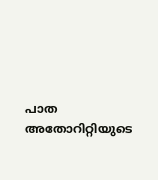പാത അതോറിറ്റിയുടെ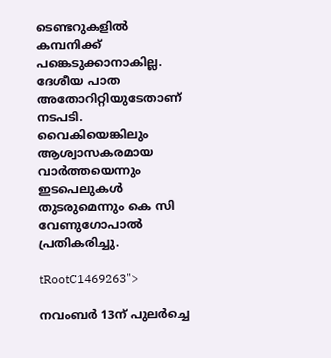ടെണ്ടറുകളില്‍ കമ്പനിക്ക് പങ്കെടുക്കാനാകില്ല. ദേശീയ പാത അതോറിറ്റിയുടേതാണ് നടപടി. വൈകിയെങ്കിലും ആശ്വാസകരമായ വാര്‍ത്തയെന്നും ഇടപെലുകള്‍ തുടരുമെന്നും കെ സി വേണുഗോപാല്‍ പ്രതികരിച്ചു.

tRootC1469263">

നവംബര്‍ 13ന് പുലര്‍ച്ചെ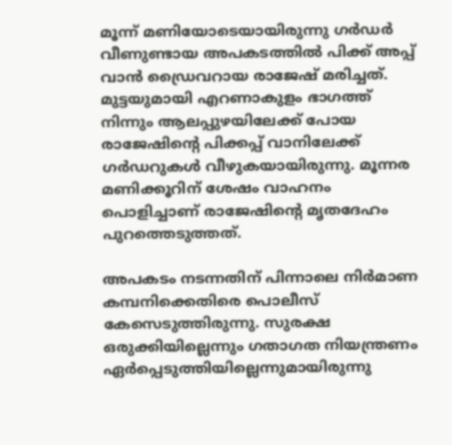മൂന്ന് മണിയോടെയായിരുന്നു ഗര്‍ഡര്‍ വീണുണ്ടായ അപകടത്തില്‍ പിക്ക് അപ്പ് വാന്‍ ഡ്രൈവറായ രാജേഷ് മരിച്ചത്. മുട്ടയുമായി എറണാകുളം ഭാഗത്ത് നിന്നും ആലപ്പുഴയിലേക്ക് പോയ രാജേഷിന്റെ പിക്കപ്പ് വാനിലേക്ക് ഗര്‍ഡറുകള്‍ വീഴുകയായിരുന്നു. മൂന്നര മണിക്കൂറിന് ശേഷം വാഹനം പൊളിച്ചാണ് രാജേഷിന്റെ മൃതദേഹം പുറത്തെടുത്തത്.

അപകടം നടന്നതിന് പിന്നാലെ നിര്‍മാണ കമ്പനിക്കെതിരെ പൊലീസ് കേസെടുത്തിരുന്നു. സുരക്ഷ ഒരുക്കിയില്ലെന്നും ഗതാഗത നിയന്ത്രണം ഏര്‍പ്പെടുത്തിയില്ലെന്നുമായിരുന്നു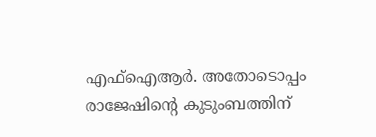എഫ്ഐആര്‍. അതോടൊപ്പം രാജേഷിന്റെ കുടുംബത്തിന്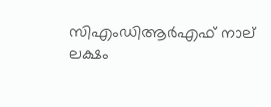സിഎംഡിആര്‍എഫ് നാല് ലക്ഷം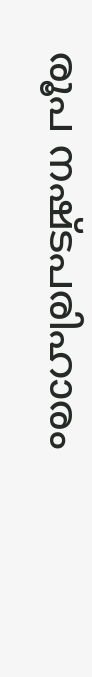രൂപ നഷ്ടപരിഹാരം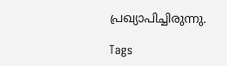പ്രഖ്യാപിച്ചിരുന്നു.

Tags